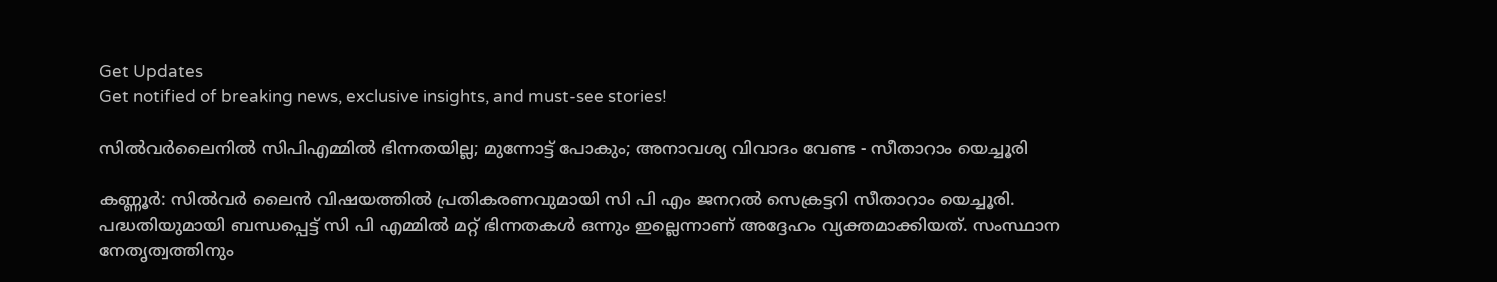Get Updates
Get notified of breaking news, exclusive insights, and must-see stories!

സിൽവർലൈനിൽ സിപിഎമ്മിൽ ഭിന്നതയില്ല; മുന്നോട്ട് പോകും; അനാവശ്യ വിവാദം വേണ്ട - സീതാറാം യെച്ചൂരി

കണ്ണൂർ: സിൽവർ ലൈൻ വിഷയത്തിൽ പ്രതികരണവുമായി സി പി എം ജനറൽ സെക്രട്ടറി സീതാറാം യെച്ചൂരി. പദ്ധതിയുമായി ബന്ധപ്പെട്ട് സി പി എമ്മിൽ മറ്റ് ഭിന്നതകൾ ഒന്നും ഇല്ലെന്നാണ് അദ്ദേഹം വ്യക്തമാക്കിയത്. സംസ്ഥാന നേതൃത്വത്തിനും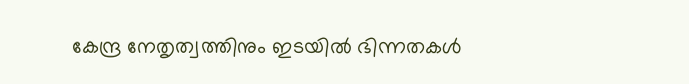കേന്ദ്ര നേതൃത്വത്തിനും ഇടയിൽ ഭിന്നതകൾ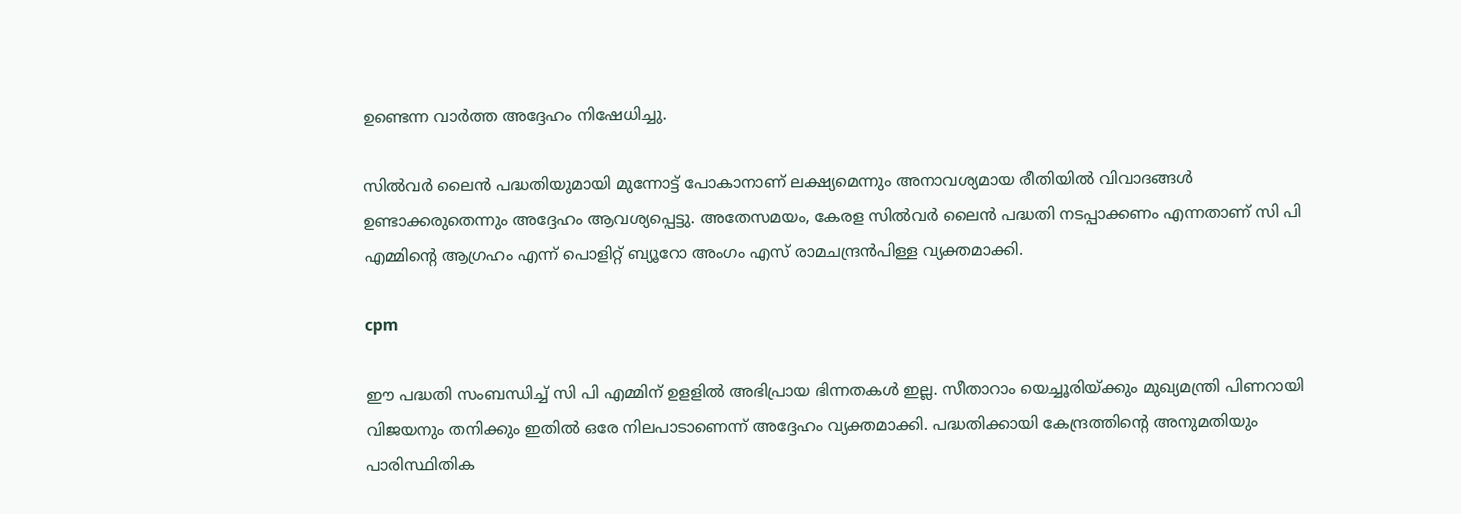ഉണ്ടെന്ന വാർത്ത അദ്ദേഹം നിഷേധിച്ചു.

സിൽവർ ലൈൻ പദ്ധതിയുമായി മുന്നോട്ട് പോകാനാണ് ലക്ഷ്യമെന്നും അനാവശ്യമായ രീതിയിൽ വിവാദങ്ങൾ ഉണ്ടാക്കരുതെന്നും അദ്ദേഹം ആവശ്യപ്പെട്ടു. അതേസമയം, കേരള സിൽവർ ലൈൻ പദ്ധതി നടപ്പാക്കണം എന്നതാണ് സി പി എമ്മിന്റെ ആഗ്രഹം എന്ന് പൊളിറ്റ് ബ്യൂറോ അംഗം എസ് രാമചന്ദ്രൻപിള്ള വ്യക്തമാക്കി.

cpm

ഈ പദ്ധതി സംബന്ധിച്ച് സി പി എമ്മിന് ഉളളിൽ അഭിപ്രായ ഭിന്നതകൾ ഇല്ല. സീതാറാം യെച്ചൂരിയ്ക്കും മുഖ്യമന്ത്രി പിണറായി വിജയനും തനിക്കും ഇതിൽ ഒരേ നിലപാടാണെന്ന് അദ്ദേഹം വ്യക്തമാക്കി. പദ്ധതിക്കായി കേന്ദ്രത്തിന്റെ അനുമതിയും പാരിസ്ഥിതിക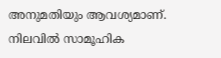അനുമതിയും ആവശ്യമാണ്. നിലവിൽ സാമൂഹിക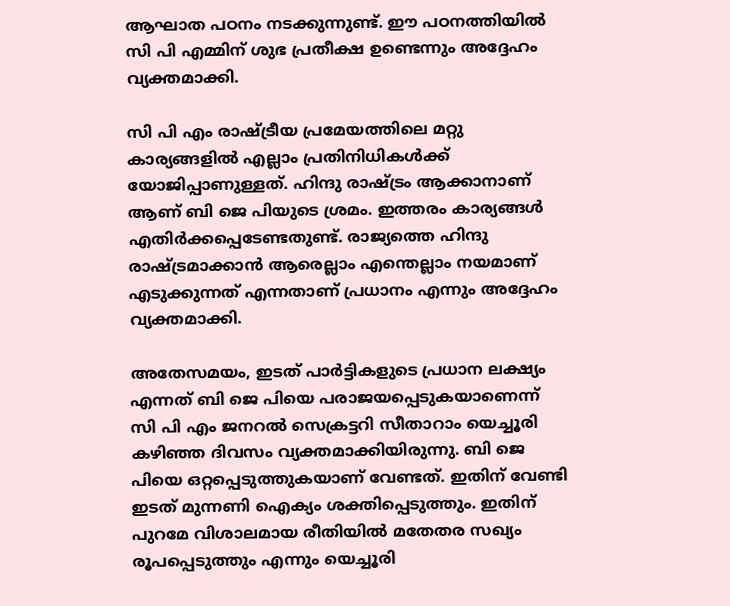ആഘാത പഠനം നടക്കുന്നുണ്ട്. ഈ പഠനത്തിയിൽ സി പി എമ്മിന് ശുഭ പ്രതീക്ഷ ഉണ്ടെന്നും അദ്ദേഹം വ്യക്തമാക്കി.

സി പി എം രാഷ്ട്രീയ പ്രമേയത്തിലെ മറ്റു കാര്യങ്ങളിൽ എല്ലാം പ്രതിനിധികൾക്ക് യോജിപ്പാണുള്ളത്. ഹിന്ദു രാഷ്ട്രം ആക്കാനാണ് ആണ് ബി ജെ പിയുടെ ശ്രമം. ഇത്തരം കാര്യങ്ങൾ എതിർക്കപ്പെടേണ്ടതുണ്ട്. രാജ്യത്തെ ഹിന്ദു രാഷ്ട്രമാക്കാൻ ആരെല്ലാം എന്തെല്ലാം നയമാണ് എടുക്കുന്നത് എന്നതാണ് പ്രധാനം എന്നും അദ്ദേഹം വ്യക്തമാക്കി.

അതേസമയം, ഇടത് പാർട്ടികളുടെ പ്രധാന ലക്ഷ്യം എന്നത് ബി ജെ പിയെ പരാജയപ്പെടുകയാണെന്ന് സി പി എം ജനറൽ സെക്രട്ടറി സീതാറാം യെച്ചൂരി കഴിഞ്ഞ ദിവസം വ്യക്തമാക്കിയിരുന്നു. ബി ജെ പിയെ ഒറ്റപ്പെടുത്തുകയാണ് വേണ്ടത്. ഇതിന് വേണ്ടി ഇടത് മുന്നണി ഐക്യം ശക്തിപ്പെടുത്തും. ഇതിന് പുറമേ വിശാലമായ രീതിയിൽ മതേതര സഖ്യം രൂപപ്പെടുത്തും എന്നും യെച്ചൂരി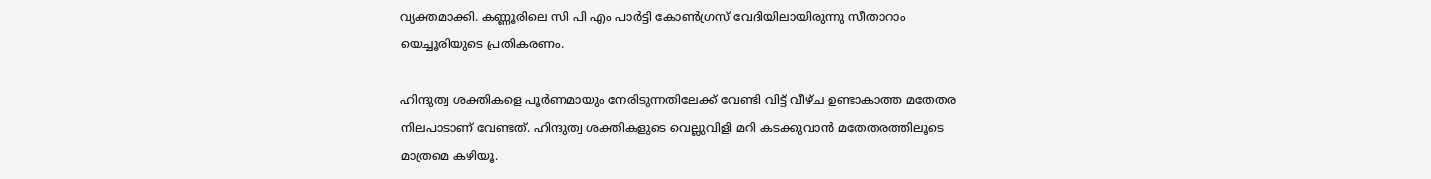വ്യക്തമാക്കി. കണ്ണൂരിലെ സി പി എം പാർട്ടി കോൺഗ്രസ് വേദിയിലായിരുന്നു സീതാറാം യെച്ചൂരിയുടെ പ്രതികരണം.

ഹിന്ദുത്വ ശക്തികളെ പൂർണമായും നേരിടുന്നതിലേക്ക് വേണ്ടി വിട്ട് വീഴ്ച ഉണ്ടാകാത്ത മതേതര നിലപാടാണ് വേണ്ടത്. ഹിന്ദുത്വ ശക്തികളുടെ വെല്ലുവിളി മറി കടക്കുവാൻ മതേതരത്തിലൂടെ മാത്രമെ കഴിയൂ.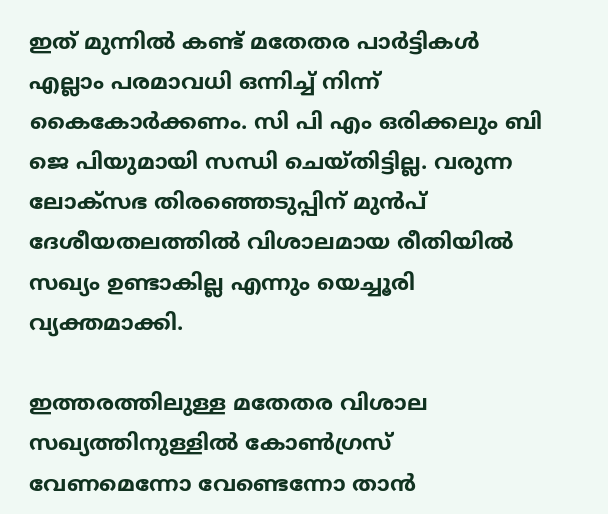ഇത് മുന്നിൽ കണ്ട് മതേതര പാർട്ടികൾ എല്ലാം പരമാവധി ഒന്നിച്ച് നിന്ന് കൈകോർക്കണം. സി പി എം ഒരിക്കലും ബി ജെ പിയുമായി സന്ധി ചെയ്തിട്ടില്ല. വരുന്ന ലോക്സഭ തിരഞ്ഞെടുപ്പിന് മുൻപ് ദേശീയതലത്തിൽ വിശാലമായ രീതിയിൽ സഖ്യം ഉണ്ടാകില്ല എന്നും യെച്ചൂരി വ്യക്തമാക്കി.

ഇത്തരത്തിലുള്ള മതേതര വിശാല സഖ്യത്തിനുള്ളിൽ കോൺഗ്രസ് വേണമെന്നോ വേണ്ടെന്നോ താൻ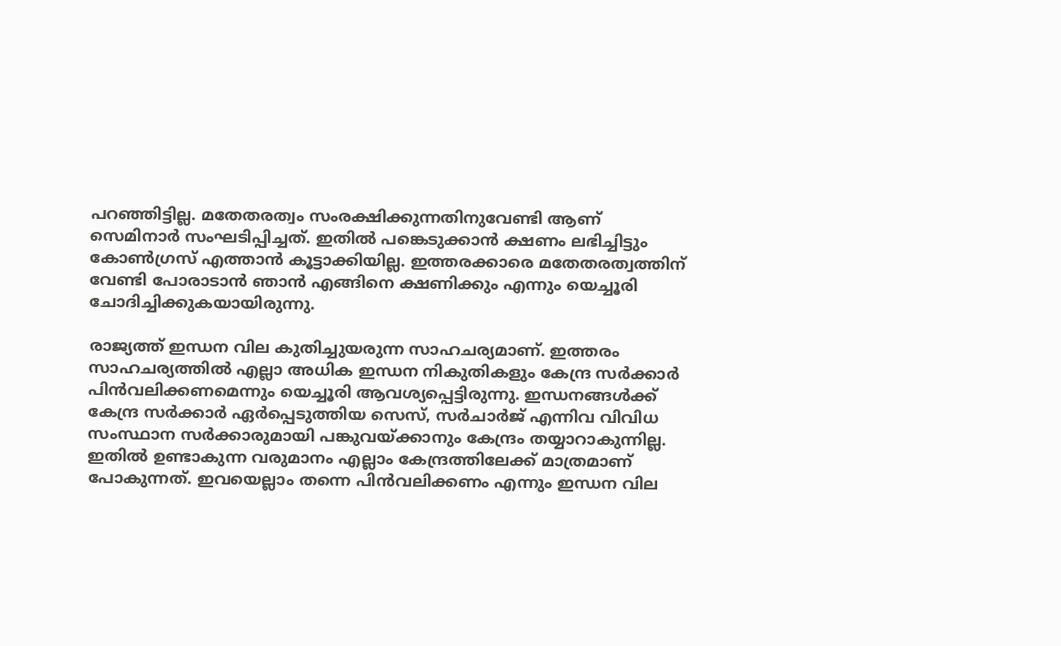പറഞ്ഞിട്ടില്ല. മതേതരത്വം സംരക്ഷിക്കുന്നതിനുവേണ്ടി ആണ് സെമിനാർ സംഘടിപ്പിച്ചത്. ഇതിൽ പങ്കെടുക്കാൻ ക്ഷണം ലഭിച്ചിട്ടും കോൺഗ്രസ് എത്താൻ കൂട്ടാക്കിയില്ല. ഇത്തരക്കാരെ മതേതരത്വത്തിന് വേണ്ടി പോരാടാൻ ഞാൻ എങ്ങിനെ ക്ഷണിക്കും എന്നും യെച്ചൂരി ചോദിച്ചിക്കുകയായിരുന്നു.

രാജ്യത്ത് ഇന്ധന വില കുതിച്ചുയരുന്ന സാഹചര്യമാണ്. ഇത്തരം സാഹചര്യത്തിൽ എല്ലാ അധിക ഇന്ധന നികുതികളും കേന്ദ്ര സർക്കാർ പിൻവലിക്കണമെന്നും യെച്ചൂരി ആവശ്യപ്പെട്ടിരുന്നു. ഇന്ധനങ്ങൾക്ക് കേന്ദ്ര സർക്കാർ ഏർപ്പെടുത്തിയ സെസ്, സര്‍ചാര്‍ജ് എന്നിവ വിവിധ സംസ്ഥാന സർക്കാരുമായി പങ്കുവയ്ക്കാനും കേന്ദ്രം തയ്യാറാകുന്നില്ല. ഇതിൽ ഉണ്ടാകുന്ന വരുമാനം എല്ലാം കേന്ദ്രത്തിലേക്ക് മാത്രമാണ് പോകുന്നത്. ഇവയെല്ലാം തന്നെ പിൻവലിക്കണം എന്നും ഇന്ധന വില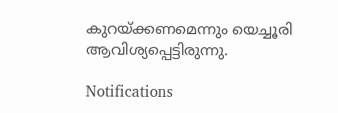കുറയ്ക്കണമെന്നും യെച്ചൂരി ആവിശ്യപ്പെട്ടിരുന്നു.

Notifications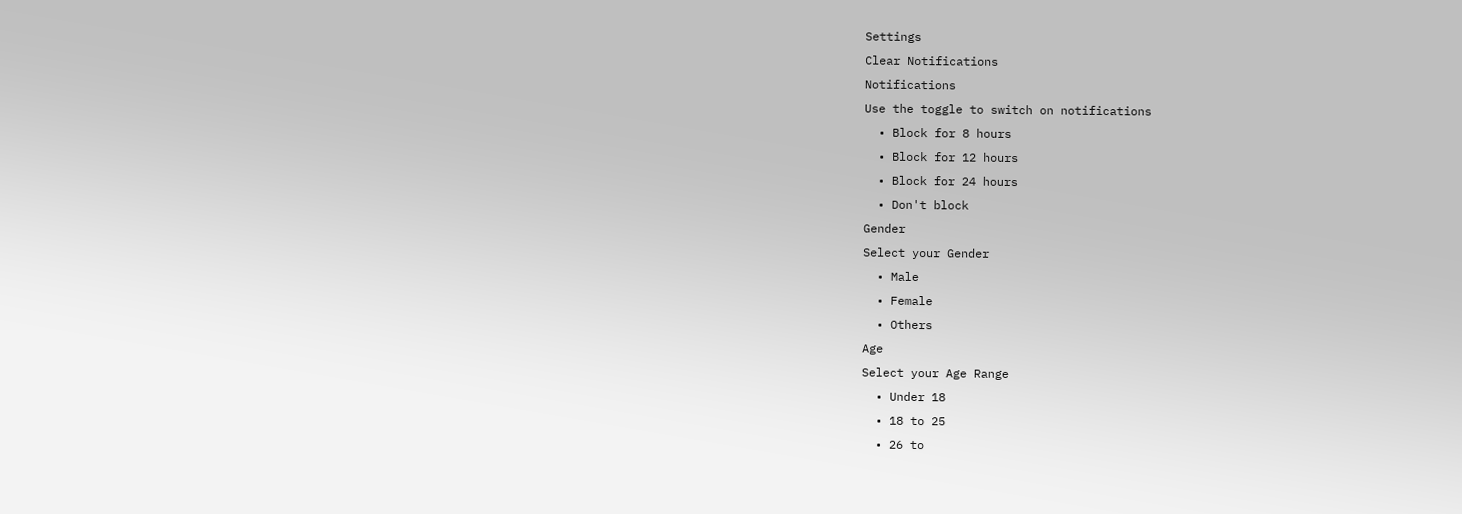Settings
Clear Notifications
Notifications
Use the toggle to switch on notifications
  • Block for 8 hours
  • Block for 12 hours
  • Block for 24 hours
  • Don't block
Gender
Select your Gender
  • Male
  • Female
  • Others
Age
Select your Age Range
  • Under 18
  • 18 to 25
  • 26 to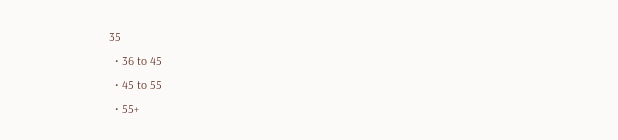35
  • 36 to 45
  • 45 to 55
  • 55+